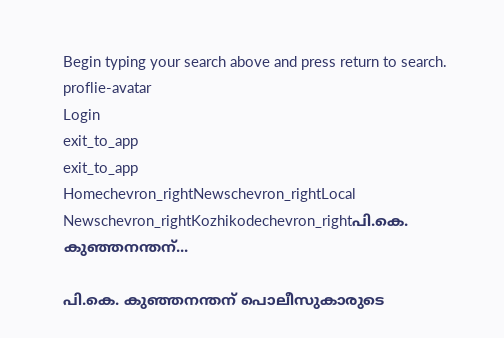Begin typing your search above and press return to search.
proflie-avatar
Login
exit_to_app
exit_to_app
Homechevron_rightNewschevron_rightLocal Newschevron_rightKozhikodechevron_rightപി.കെ. കുഞ്ഞനന്തന്...

പി.കെ. കുഞ്ഞനന്തന് പൊലീസുകാരുടെ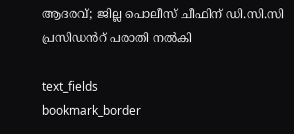ആദരവ്; ജില്ല പൊലീസ് ചീഫിന് ഡി.സി.സി പ്രസിഡൻറ് പരാതി നൽകി

text_fields
bookmark_border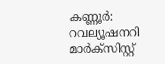കണ്ണൂർ: റവല്യൂഷനറി മാർക്സിസ്റ്റ്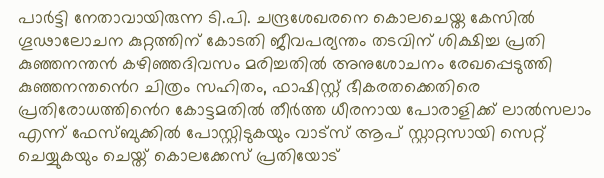പാർട്ടി നേതാവായിരുന്ന ടി.പി. ചന്ദ്രശേഖരനെ കൊലചെയ്ത കേസിൽ ഗൂഢാലോചന കുറ്റത്തിന് കോടതി ജീവപര്യന്തം തടവിന് ശിക്ഷിച്ച പ്രതി കുഞ്ഞനന്തൻ കഴിഞ്ഞദിവസം മരിച്ചതിൽ അനുശോചനം രേഖപ്പെടുത്തി കുഞ്ഞനന്തൻെറ ചിത്രം സഹിതം, ഫാഷിസ്റ്റ് ഭീകരതക്കെതിരെ പ്രതിരോധത്തിൻെറ കോട്ടമതിൽ തീർത്ത ധീരനായ പോരാളിക്ക് ലാൽസലാം എന്ന് ഫേസ്ബുക്കിൽ പോസ്റ്റിടുകയും വാട്സ് ആപ് സ്റ്റാറ്റസായി സെറ്റ് ചെയ്യുകയും ചെയ്ത് കൊലക്കേസ് പ്രതിയോട്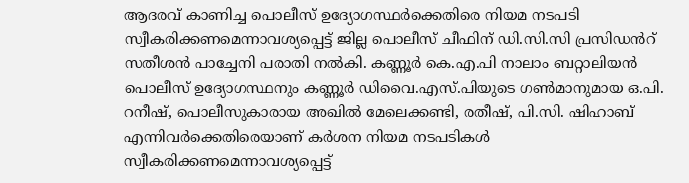ആദരവ് കാണിച്ച പൊലീസ് ഉദ്യോഗസ്ഥർക്കെതിരെ നിയമ നടപടി സ്വീകരിക്കണമെന്നാവശ്യപ്പെട്ട് ജില്ല പൊലീസ് ചീഫിന് ഡി.സി.സി പ്രസിഡൻറ് സതീശൻ പാച്ചേനി പരാതി നൽകി. കണ്ണൂർ കെ.എ.പി നാലാം ബറ്റാലിയൻ പൊലീസ് ഉദ്യോഗസ്ഥനും കണ്ണൂർ ഡിവൈ.എസ്.പിയുടെ ഗൺമാനുമായ ഒ.പി. റനീഷ്, പൊലീസുകാരായ അഖിൽ മേലെക്കണ്ടി, രതീഷ്, പി.സി. ഷിഹാബ് എന്നിവർക്കെതിരെയാണ് കർശന നിയമ നടപടികൾ സ്വീകരിക്കണമെന്നാവശ്യപ്പെട്ട്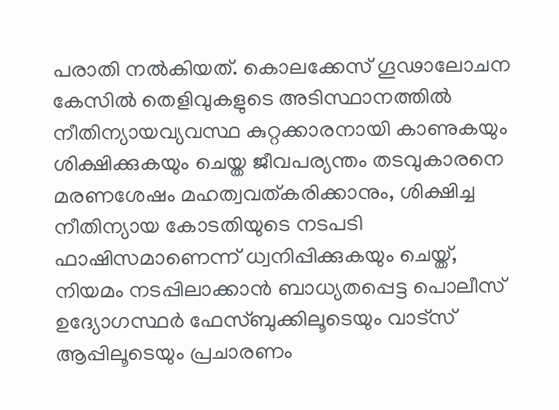പരാതി നൽകിയത്. കൊലക്കേസ് ഗൂഢാലോചന കേസിൽ തെളിവുകളുടെ അടിസ്ഥാനത്തിൽ നീതിന്യായവ്യവസ്ഥ കുറ്റക്കാരനായി കാണുകയും ശിക്ഷിക്കുകയും ചെയ്ത ജീവപര്യന്തം തടവുകാരനെ മരണശേഷം മഹത്വവത്കരിക്കാനും, ശിക്ഷിച്ച നീതിന്യായ കോടതിയുടെ നടപടി ഫാഷിസമാണെന്ന് ധ്വനിപ്പിക്കുകയും ചെയ്ത്, നിയമം നടപ്പിലാക്കാൻ ബാധ്യതപ്പെട്ട പൊലീസ് ഉദ്യോഗസ്ഥർ ഫേസ്ബുക്കിലൂടെയും വാട്സ് ആപ്പിലൂടെയും പ്രചാരണം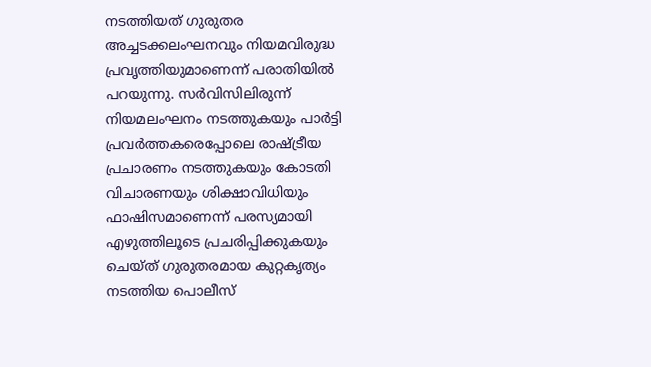നടത്തിയത് ഗുരുതര അച്ചടക്കലംഘനവും നിയമവിരുദ്ധ പ്രവൃത്തിയുമാണെന്ന് പരാതിയിൽ പറയുന്നു. സർവിസിലിരുന്ന് നിയമലംഘനം നടത്തുകയും പാർട്ടി പ്രവർത്തകരെപ്പോലെ രാഷ്ട്രീയ പ്രചാരണം നടത്തുകയും കോടതി വിചാരണയും ശിക്ഷാവിധിയും ഫാഷിസമാണെന്ന് പരസ്യമായി എഴുത്തിലൂടെ പ്രചരിപ്പിക്കുകയും ചെയ്ത് ഗുരുതരമായ കുറ്റകൃത്യം നടത്തിയ പൊലീസ്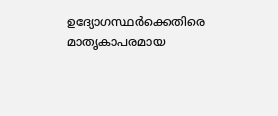ഉദ്യോഗസ്ഥർക്കെതിരെ മാതൃകാപരമായ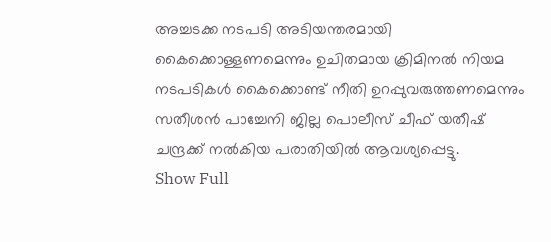അച്ചടക്ക നടപടി അടിയന്തരമായി കൈക്കൊള്ളണമെന്നും ഉചിതമായ ക്രിമിനൽ നിയമ നടപടികൾ കൈക്കൊണ്ട് നീതി ഉറപ്പുവരുത്തണമെന്നും സതീശൻ പാച്ചേനി ജില്ല പൊലീസ് ചീഫ് യതീഷ് ചന്ദ്രക്ക് നൽകിയ പരാതിയിൽ ആവശ്യപ്പെട്ടു.
Show Full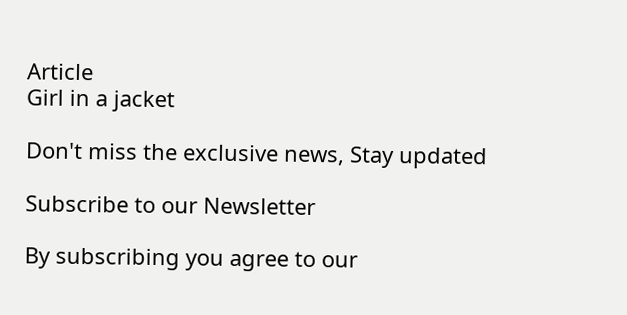Article
Girl in a jacket

Don't miss the exclusive news, Stay updated

Subscribe to our Newsletter

By subscribing you agree to our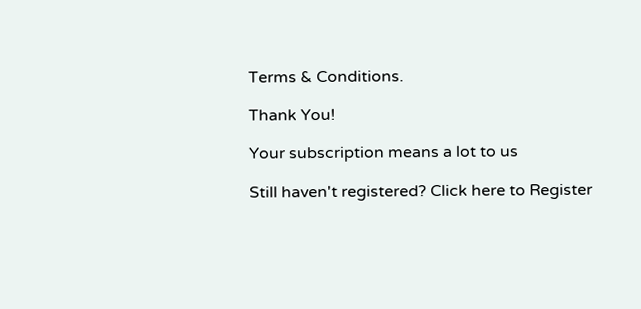Terms & Conditions.

Thank You!

Your subscription means a lot to us

Still haven't registered? Click here to Register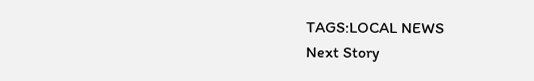TAGS:LOCAL NEWS
Next Story